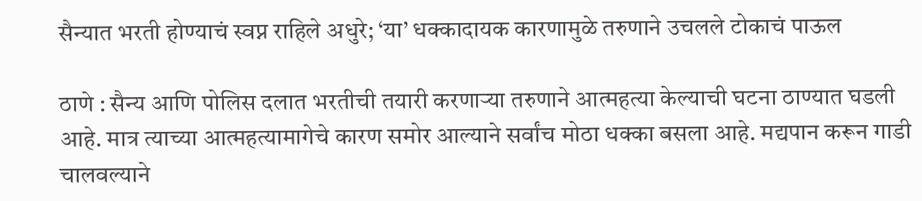सैन्यात भरती होण्याचं स्वप्न राहिले अधुरे; ‘या’ धक्कादायक कारणामुळे तरुणाने उचलले टोकाचं पाऊल

ठाणे : सैन्य आणि पोलिस दलात भरतीची तयारी करणाऱ्या तरुणाने आत्महत्या केल्याची घटना ठाण्यात घडली आहे. मात्र त्याच्या आत्महत्यामागेचे कारण समोर आल्याने सर्वांच मोठा धक्का बसला आहे. मद्यपान करून गाडी चालवल्याने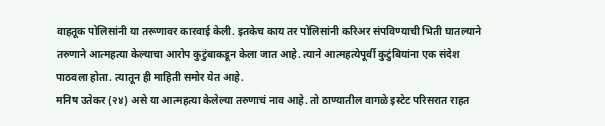वाहतूक पोलिसांनी या तरूणावर कारवाई केली. इतकेच काय तर पोलिसांनी करिअर संपविण्याची भिती घातल्याने तरुणाने आत्महत्या केल्याचा आरोप कुटुंबाकडून केला जात आहे. त्याने आत्महत्येपूर्वी कुटुंबियांना एक संदेश पाठवला होता. त्यातून ही माहिती समोर येत आहे.
मनिष उतेकर (२४) असे या आत्महत्या केलेल्या तरुणाचं नाव आहे. तो ठाण्यातील वागळे इस्टेट परिसरात राहत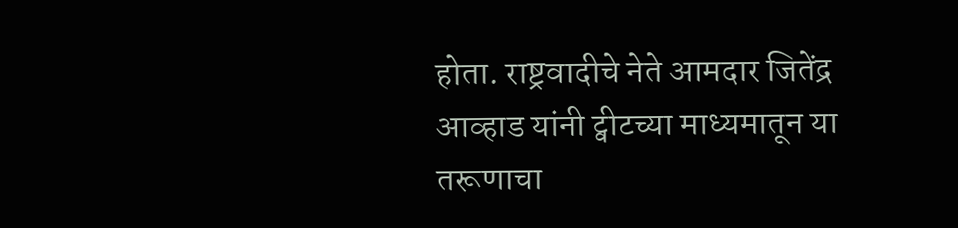होता. राष्ट्रवादीचे नेते आमदार जितेंद्र आव्हाड यांनी ट्वीटच्या माध्यमातून या तरूणाचा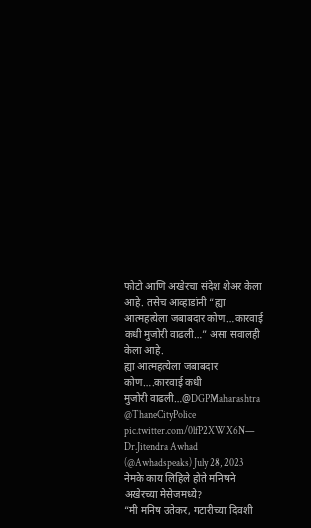फोटो आणि अखेरचा संदेश शेअर केला आहे. तसेच आव्हाडांनी “ह्या आत्महत्येला जबाबदार कोण…कारवाई कधी मुजोरी वाढली…” असा सवालही केला आहे.
ह्या आत्महत्येला जबाबदार कोण….कारवाई कधी
मुजोरी वाढली…@DGPMaharashtra @ThaneCityPolice pic.twitter.com/0lfP2XWX6N— Dr.Jitendra Awhad (@Awhadspeaks) July 28, 2023
नेमके काय लिहिले होते मनिषने अखेरच्या मेसेजमध्ये?
“मी मनिष उतेकर, गटारीच्या दिवशी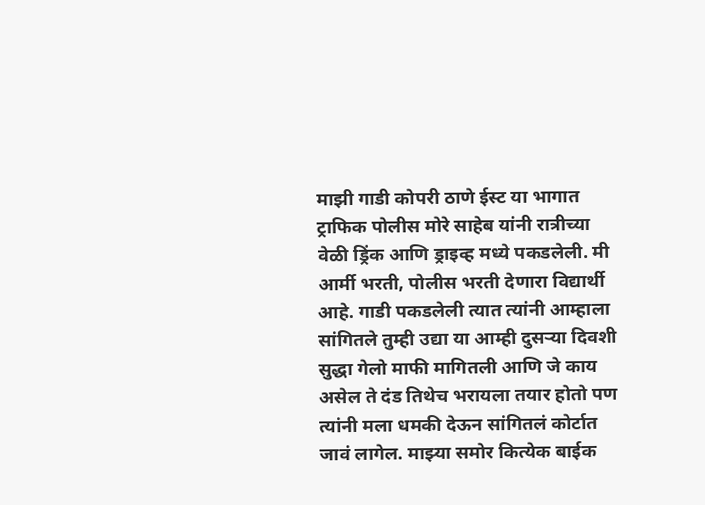माझी गाडी कोपरी ठाणे ईस्ट या भागात ट्राफिक पोलीस मोरे साहेब यांनी रात्रीच्या वेळी ड्रिंक आणि ड्राइव्ह मध्ये पकडलेली. मी आर्मी भरती, पोलीस भरती देणारा विद्यार्थी आहे. गाडी पकडलेली त्यात त्यांनी आम्हाला सांगितले तुम्ही उद्या या आम्ही दुसऱ्या दिवशी सुद्धा गेलो माफी मागितली आणि जे काय असेल ते दंड तिथेच भरायला तयार होतो पण त्यांनी मला धमकी देऊन सांगितलं कोर्टात जावं लागेल. माझ्या समोर कित्येक बाईक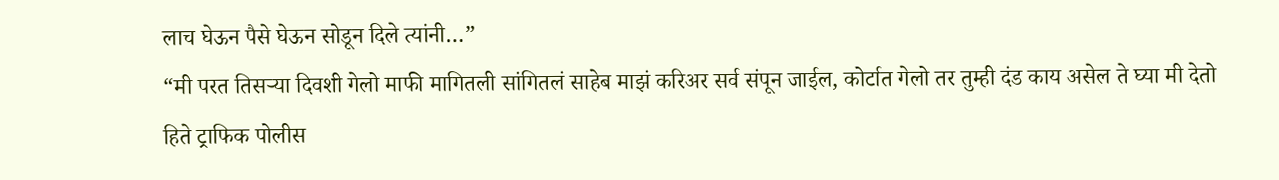लाच घेऊन पैसे घेऊन सोडून दिले त्यांनी…”
“मी परत तिसऱ्या दिवशी गेलो माफी मागितली सांगितलं साहेब माझं करिअर सर्व संपून जाईल, कोर्टात गेलो तर तुम्ही दंड काय असेल ते घ्या मी देतो हिते ट्राफिक पोलीस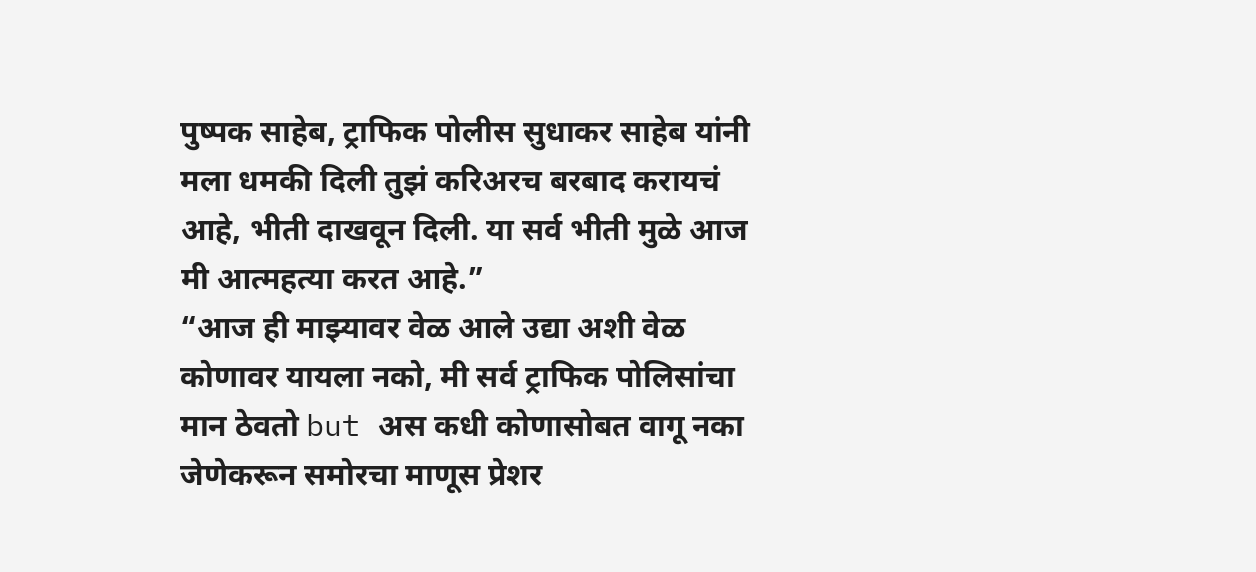पुष्पक साहेब, ट्राफिक पोलीस सुधाकर साहेब यांनी मला धमकी दिली तुझं करिअरच बरबाद करायचं आहे, भीती दाखवून दिली. या सर्व भीती मुळे आज मी आत्महत्या करत आहे.”
“आज ही माझ्यावर वेळ आले उद्या अशी वेळ कोणावर यायला नको, मी सर्व ट्राफिक पोलिसांचा मान ठेवतो but अस कधी कोणासोबत वागू नका जेणेकरून समोरचा माणूस प्रेशर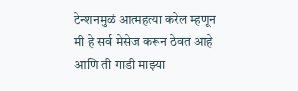टेन्शनमुळं आत्महत्या करेल म्हणून मी हे सर्व मेसेज करून ठेवत आहे आणि ती गाडी माझ्या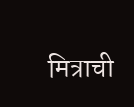मित्राची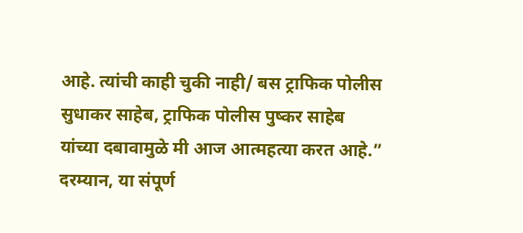आहे. त्यांची काही चुकी नाही/ बस ट्राफिक पोलीस सुधाकर साहेब, ट्राफिक पोलीस पुष्कर साहेब यांच्या दबावामुळे मी आज आत्महत्या करत आहे.” दरम्यान, या संपूर्ण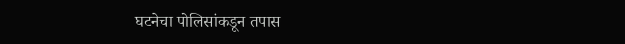घटनेचा पोलिसांकडून तपास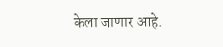केला जाणार आहे.